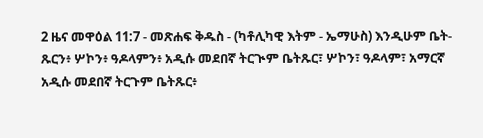2 ዜና መዋዕል 11:7 - መጽሐፍ ቅዱስ - (ካቶሊካዊ እትም - ኤማሁስ) እንዲሁም ቤት-ጹርን፥ ሦኮን፥ ዓዶላምን፥ አዲሱ መደበኛ ትርጒም ቤትጹር፣ ሦኮን፣ ዓዶላም፣ አማርኛ አዲሱ መደበኛ ትርጉም ቤትጹር፥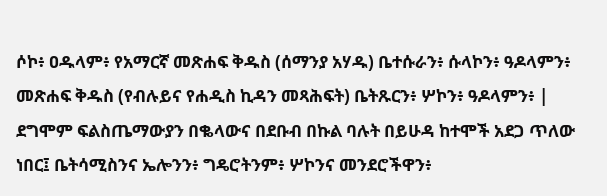ሶኮ፥ ዐዱላም፥ የአማርኛ መጽሐፍ ቅዱስ (ሰማንያ አሃዱ) ቤተሱራን፥ ሱላኮን፥ ዓዶላምን፥ መጽሐፍ ቅዱስ (የብሉይና የሐዲስ ኪዳን መጻሕፍት) ቤትጹርን፥ ሦኮን፥ ዓዶላምን፥ |
ደግሞም ፍልስጤማውያን በቈላውና በደቡብ በኩል ባሉት በይሁዳ ከተሞች አደጋ ጥለው ነበር፤ ቤትሳሚስንና ኤሎንን፥ ግዴሮትንም፥ ሦኮንና መንደሮችዋን፥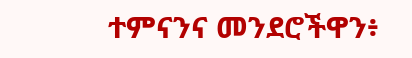ተምናንና መንደሮችዋን፥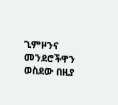ጊምዞንና መንደሮችዋን ወስደው በዚያ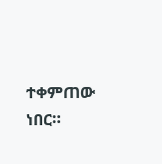ተቀምጠው ነበር።